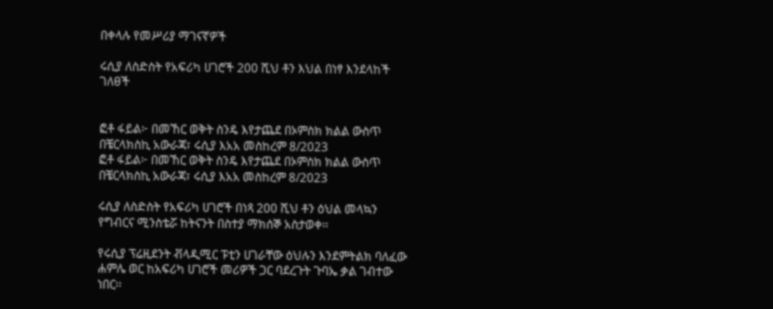በቀላሉ የመሥሪያ ማገናኛዎች

ሩሲያ ለስድስት የአፍሪካ ሀገሮች 200 ሺህ ቶን እህል በነፃ እንደላከች ገለፀች


ፎቶ ፋይል፦ በመኸር ወቅት ስንዴ እየታጨደ በኦምስክ ክልል ውስጥ በቼርላክስኪ አውራጃ፣ ሩሲያ እአአ መስከረም 8/2023
ፎቶ ፋይል፦ በመኸር ወቅት ስንዴ እየታጨደ በኦምስክ ክልል ውስጥ በቼርላክስኪ አውራጃ፣ ሩሲያ እአአ መስከረም 8/2023

ሩሲያ ለስድስት የአፍሪካ ሀገሮች በነጻ 200 ሺህ ቶን ዕህል መላኳን የግብርና ሚንስቴሯ ከትናንት በስተያ ማክሰኞ አስታወቀ፡፡

የሩሲያ ፕሬዚደንት ቭላዲሚር ፑቲን ሀገራቸው ዕህሉን እንደምትልክ ባለፈው ሐምሌ ወር ከአፍሪካ ሀገሮች መሪዎች ጋር ባደረጉት ጉባኤ ቃል ገብተው ነበር፡፡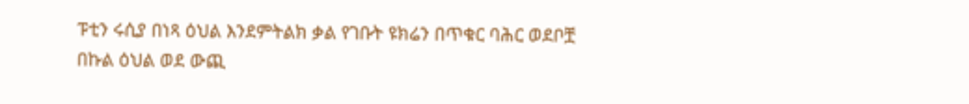ፑቲን ሩሲያ በነጻ ዕህል እንደምትልክ ቃል የገቡት ዩክሬን በጥቁር ባሕር ወደቦቿ በኩል ዕህል ወደ ውጪ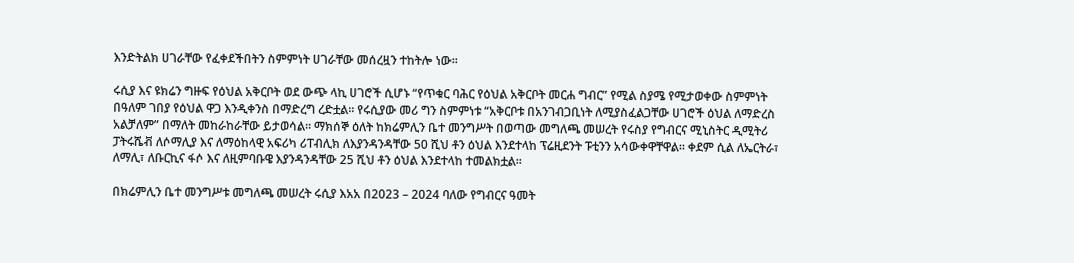እንድትልክ ሀገራቸው የፈቀደችበትን ስምምነት ሀገራቸው መሰረዟን ተከትሎ ነው፡፡

ሩሲያ እና ዩክሬን ግዙፍ የዕህል አቅርቦት ወደ ውጭ ላኪ ሀገሮች ሲሆኑ “የጥቁር ባሕር የዕህል አቅርቦት መርሐ ግብር” የሚል ስያሜ የሚታወቀው ስምምነት በዓለም ገበያ የዕህል ዋጋ እንዲቀንስ በማድረግ ረድቷል፡፡ የሩሲያው መሪ ግን ስምምነቱ “አቅርቦቱ በአንገብጋቢነት ለሚያስፈልጋቸው ሀገሮች ዕህል ለማድረስ አልቻለም” በማለት መከራከራቸው ይታወሳል፡፡ ማክሰኞ ዕለት ከክሬምሊን ቤተ መንግሥት በወጣው መግለጫ መሠረት የሩስያ የግብርና ሚኒስትር ዲሚትሪ ፓትሩሼቭ ለሶማሊያ እና ለማዕከላዊ አፍሪካ ሪፐብሊክ ለእያንዳንዳቸው 50 ሺህ ቶን ዕህል እንደተላከ ፕሬዚደንት ፑቲንን አሳውቀዋቸዋል፡፡ ቀደም ሲል ለኤርትራ፣ ለማሊ፣ ለቡርኪና ፋሶ እና ለዚምባቡዌ እያንዳንዳቸው 25 ሺህ ቶን ዕህል እንደተላከ ተመልክቷል፡፡

በክሬምሊን ቤተ መንግሥቱ መግለጫ መሠረት ሩሲያ እአአ በ2023 – 2024 ባለው የግብርና ዓመት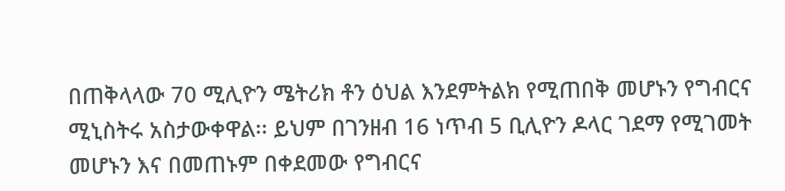በጠቅላላው 70 ሚሊዮን ሜትሪክ ቶን ዕህል እንደምትልክ የሚጠበቅ መሆኑን የግብርና ሚኒስትሩ አስታውቀዋል፡፡ ይህም በገንዘብ 16 ነጥብ 5 ቢሊዮን ዶላር ገደማ የሚገመት መሆኑን እና በመጠኑም በቀደመው የግብርና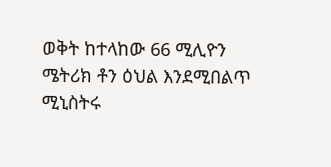ወቅት ከተላከው 66 ሚሊዮን ሜትሪክ ቶን ዕህል እንደሚበልጥ ሚኒስትሩ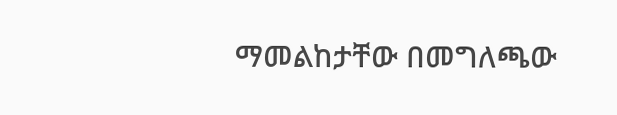ማመልከታቸው በመግለጫው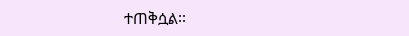ተጠቅሷል፡፡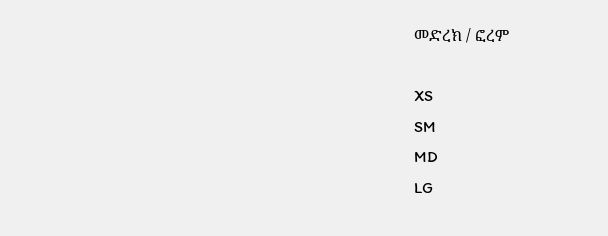መድረክ / ፎረም

XS
SM
MD
LG